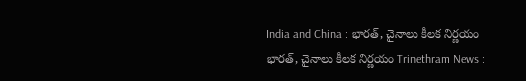India and China : భారత్, చైనాలు కీలక నిర్ణయం
భారత్, చైనాలు కీలక నిర్ణయం Trinethram News :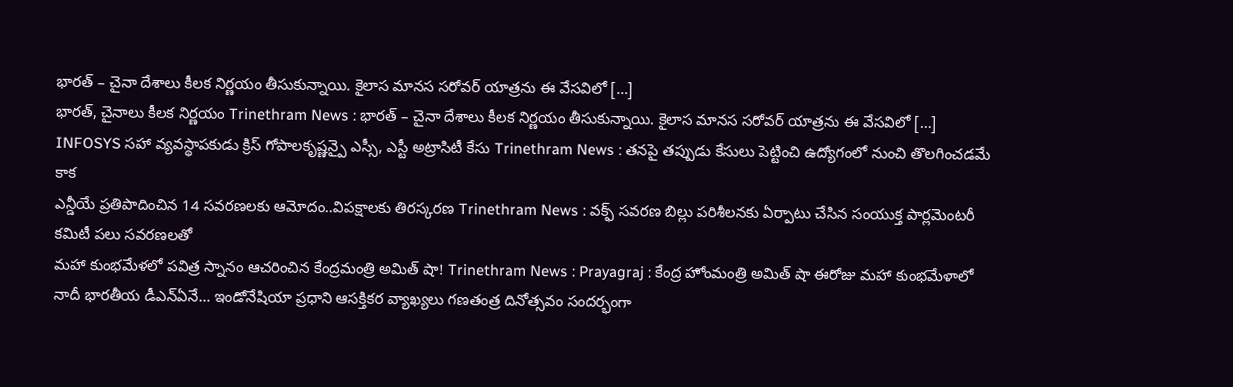భారత్ – చైనా దేశాలు కీలక నిర్ణయం తీసుకున్నాయి. కైలాస మానస సరోవర్ యాత్రను ఈ వేసవిలో […]
భారత్, చైనాలు కీలక నిర్ణయం Trinethram News : భారత్ – చైనా దేశాలు కీలక నిర్ణయం తీసుకున్నాయి. కైలాస మానస సరోవర్ యాత్రను ఈ వేసవిలో […]
INFOSYS సహా వ్యవస్థాపకుడు క్రిస్ గోపాలకృష్ణన్పై ఎస్సీ, ఎస్టీ అట్రాసిటీ కేసు Trinethram News : తనపై తప్పుడు కేసులు పెట్టించి ఉద్యోగంలో నుంచి తొలగించడమే కాక
ఎన్డీయే ప్రతిపాదించిన 14 సవరణలకు ఆమోదం..విపక్షాలకు తిరస్కరణ Trinethram News : వక్ఫ్ సవరణ బిల్లు పరిశీలనకు ఏర్పాటు చేసిన సంయుక్త పార్లమెంటరీ కమిటీ పలు సవరణలతో
మహా కుంభమేళలో పవిత్ర స్నానం ఆచరించిన కేంద్రమంత్రి అమిత్ షా! Trinethram News : Prayagraj : కేంద్ర హోంమంత్రి అమిత్ షా ఈరోజు మహా కుంభమేళాలో
నాదీ భారతీయ డీఎన్ఏనే… ఇండోనేషియా ప్రధాని ఆసక్తికర వ్యాఖ్యలు గణతంత్ర దినోత్సవం సందర్భంగా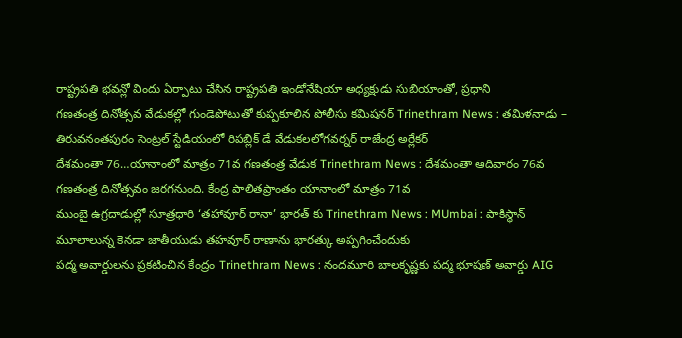రాష్ట్రపతి భవన్లో విందు ఏర్పాటు చేసిన రాష్ట్రపతి ఇండోనేషియా అధ్యక్షుడు సుబియాంతో, ప్రధాని
గణతంత్ర దినోత్సవ వేడుకల్లో గుండెపోటుతో కుప్పకూలిన పోలీసు కమిషనర్ Trinethram News : తమిళనాడు – తిరువనంతపురం సెంట్రల్ స్టేడియంలో రిపబ్లిక్ డే వేడుకలలోగవర్నర్ రాజేంద్ర అర్లేకర్
దేశమంతా 76…యానాంలో మాత్రం 71వ గణతంత్ర వేడుక Trinethram News : దేశమంతా ఆదివారం 76వ గణతంత్ర దినోత్సవం జరగనుంది. కేంద్ర పాలితప్రాంతం యానాంలో మాత్రం 71వ
ముంబై ఉగ్రదాడుల్లో సూత్రధారి ‘తహావూర్ రానా’ భారత్ కు Trinethram News : MUmbai : పాకిస్థాన్ మూలాలున్న కెనడా జాతీయుడు తహవూర్ రాణాను భారత్కు అప్పగించేందుకు
పద్మ అవార్డులను ప్రకటించిన కేంద్రం Trinethram News : నందమూరి బాలకృష్ణకు పద్మ భూషణ్ అవార్డు AIG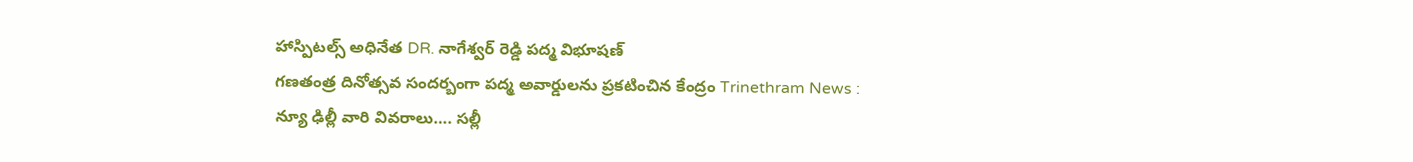హాస్పిటల్స్ అధినేత DR. నాగేశ్వర్ రెడ్డి పద్మ విభూషణ్
గణతంత్ర దినోత్సవ సందర్బంగా పద్మ అవార్డులను ప్రకటించిన కేంద్రం Trinethram News : న్యూ ఢిల్లీ వారి వివరాలు…. సల్లీ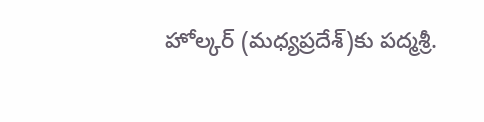హోల్కర్ (మధ్యప్రదేశ్)కు పద్మశ్రీ.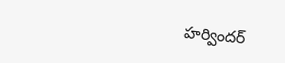హర్విందర్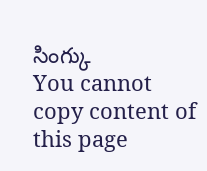సింగ్కు
You cannot copy content of this page